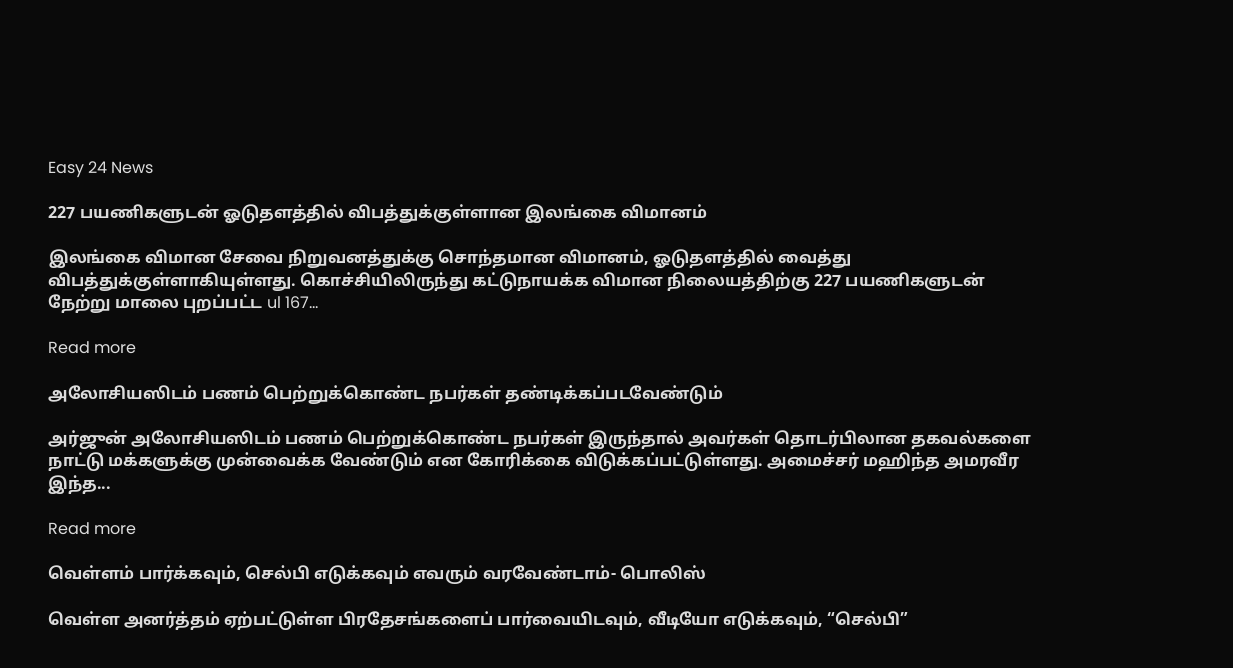Easy 24 News

227 பயணிகளுடன் ஓடுதளத்தில் விபத்துக்குள்ளான இலங்கை விமானம்

இலங்கை விமான சேவை நிறுவனத்துக்கு சொந்தமான விமானம், ஓடுதளத்தில் வைத்து விபத்துக்குள்ளாகியுள்ளது. கொச்சியிலிருந்து கட்டுநாயக்க விமான நிலையத்திற்கு 227 பயணிகளுடன் நேற்று மாலை புறப்பட்ட ul 167...

Read more

அலோசியஸிடம் பணம் பெற்றுக்கொண்ட நபர்கள் தண்டிக்கப்படவேண்டும்

அர்ஜுன் அலோசியஸிடம் பணம் பெற்றுக்கொண்ட நபர்கள் இருந்தால் அவர்கள் தொடர்பிலான தகவல்களை நாட்டு மக்களுக்கு முன்வைக்க வேண்டும் என கோரிக்கை விடுக்கப்பட்டுள்ளது. அமைச்சர் மஹிந்த அமரவீர இந்த...

Read more

வெள்ளம் பார்க்கவும், செல்பி எடுக்கவும் எவரும் வரவேண்டாம்- பொலிஸ்

வெள்ள அனர்த்தம் ஏற்பட்டுள்ள பிரதேசங்களைப் பார்வையிடவும், வீடியோ எடுக்கவும், “செல்பி”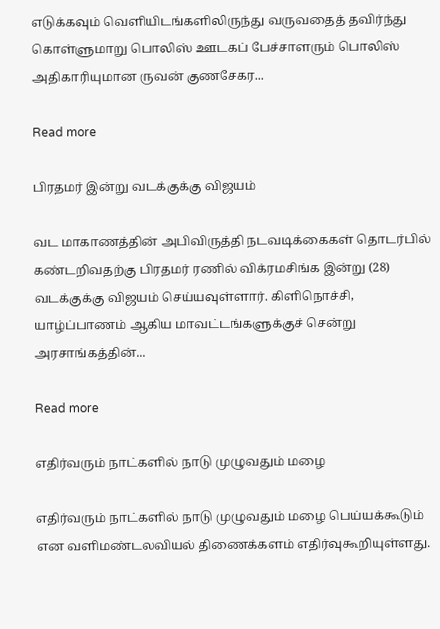எடுக்கவும் வெளியிடங்களிலிருந்து வருவதைத் தவிர்ந்து கொள்ளுமாறு பொலிஸ் ஊடகப் பேச்சாளரும் பொலிஸ் அதிகாரியுமான ருவன் குணசேகர...

Read more

பிரதமர் இன்று வடக்குக்கு விஜயம்

வட மாகாணத்தின் அபிவிருத்தி நடவடிக்கைகள் தொடர்பில் கண்டறிவதற்கு பிரதமர் ரணில் விக்ரமசிங்க இன்று (28) வடக்குக்கு விஜயம் செய்யவுள்ளார். கிளிநொச்சி, யாழ்ப்பாணம் ஆகிய மாவட்டங்களுக்குச் சென்று அரசாங்கத்தின்...

Read more

எதிர்வரும் நாட்களில் நாடு முழுவதும் மழை

எதிர்வரும் நாட்களில் நாடு முழுவதும் மழை பெய்யக்கூடும் என வளிமண்டலவியல் திணைக்களம் எதிர்வுகூறியுள்ளது.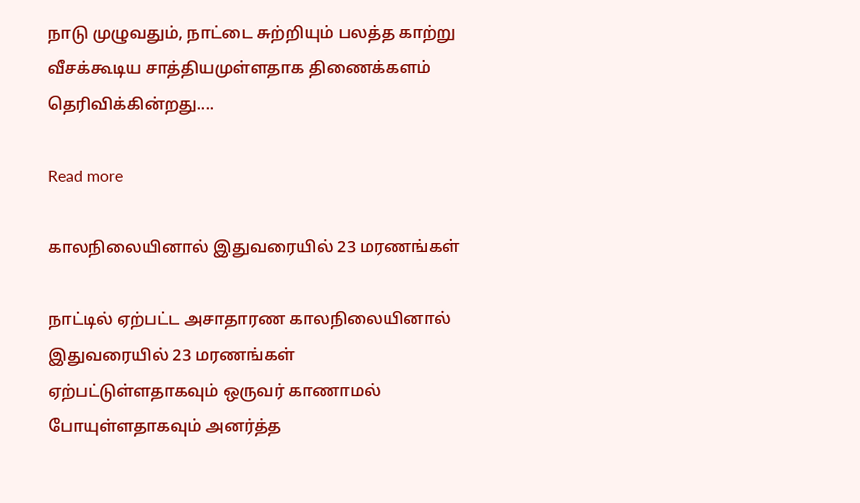நாடு முழுவதும், நாட்டை சுற்றியும் பலத்த காற்று வீசக்கூடிய சாத்தியமுள்ளதாக திணைக்களம் தெரிவிக்கின்றது....

Read more

காலநிலையினால் இதுவரையில் 23 மரணங்கள்

நாட்டில் ஏற்பட்ட அசாதாரண காலநிலையினால் இதுவரையில் 23 மரணங்கள் ஏற்பட்டுள்ளதாகவும் ஒருவர் காணாமல் போயுள்ளதாகவும் அனர்த்த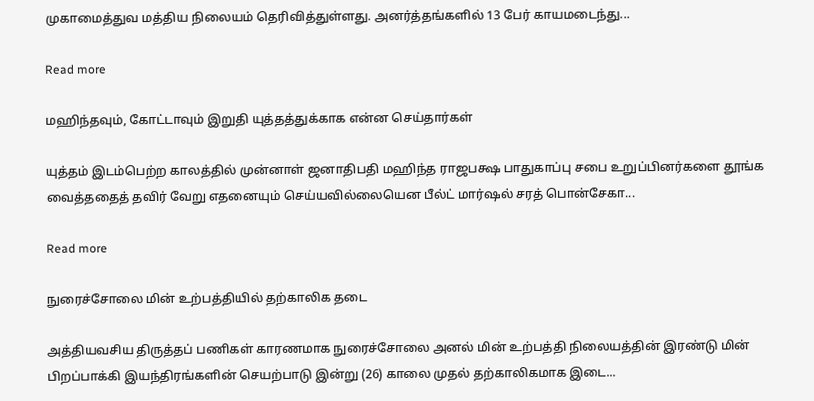முகாமைத்துவ மத்திய நிலையம் தெரிவித்துள்ளது. அனர்த்தங்களில் 13 பேர் காயமடைந்து...

Read more

மஹிந்தவும், கோட்டாவும் இறுதி யுத்தத்துக்காக என்ன செய்தார்கள்

யுத்தம் இடம்பெற்ற காலத்தில் முன்னாள் ஜனாதிபதி மஹிந்த ராஜபக்ஷ பாதுகாப்பு சபை உறுப்பினர்களை தூங்க வைத்ததைத் தவிர் வேறு எதனையும் செய்யவில்லையென பீல்ட் மார்ஷல் சரத் பொன்சேகா...

Read more

நுரைச்சோலை மின் உற்பத்தியில் தற்காலிக தடை

அத்தியவசிய திருத்தப் பணிகள் காரணமாக நுரைச்சோலை அனல் மின் உற்பத்தி நிலையத்தின் இரண்டு மின் பிறப்பாக்கி இயந்திரங்களின் செயற்பாடு இன்று (26) காலை முதல் தற்காலிகமாக இடை...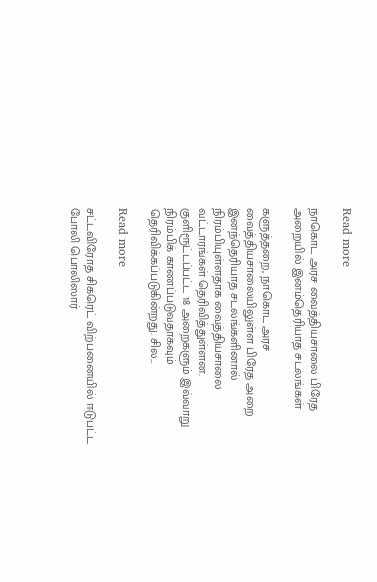Read more

நாகொட அரச வைத்தியசாலை பிரேத அறையில் இனம்தெரியாத சடலங்கள்

களுத்தறை, நாகொட அரச வைத்தியசாலையிலுள்ள பிரேத அறை இனந்தெரியாத சடலங்களினால் நிரம்பியுள்ளதாக வைத்தியசாலை வட்டாரங்கள் தெரிவித்துள்ளன. குளிரூட்டப்பட்ட 18 அறைகளும் இவ்வாறு நிரம்பிக் காணப்படுவதாகவும் தெரிவிக்கப்படுகின்றது. சில...

Read more

சட்டவிரோத சிகரெட் விற்பனையில் ஈடுபட்ட போலி பொலிஸார்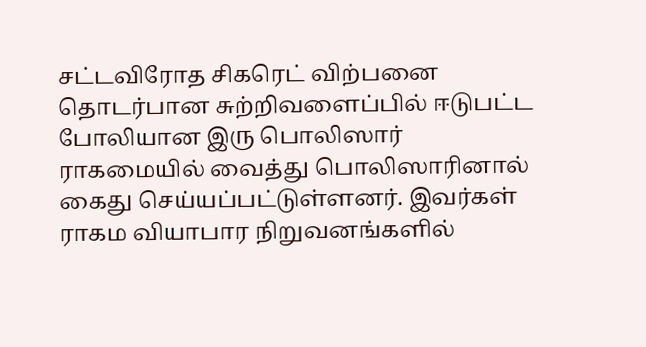சட்டவிரோத சிகரெட் விற்பனை தொடர்பான சுற்றிவளைப்பில் ஈடுபட்ட போலியான இரு பொலிஸார் ராகமையில் வைத்து பொலிஸாரினால் கைது செய்யப்பட்டுள்ளனர். இவர்கள் ராகம வியாபார நிறுவனங்களில்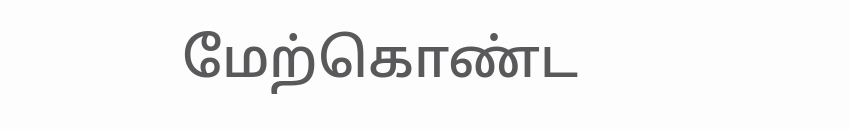மேற்கொண்ட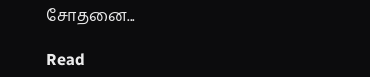சோதனை...

Read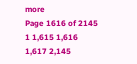more
Page 1616 of 2145 1 1,615 1,616 1,617 2,145